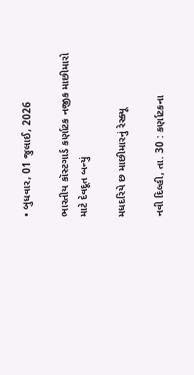• બુધવાર, 01 જુલાઈ, 2026

ભારતીય કૉસ્ટગાર્ડ કર્ણાટક નજીક માછીમારો માટે દેવદૂત બન્યું

મધદરિયે છ માછીમારનું રેસ્ક્યૂ

નવી દિલ્હી, તા. 30 : કર્ણાટકના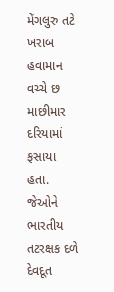મેંગલુરુ તટે ખરાબ હવામાન વચ્ચે છ માછીમાર દરિયામાં ફસાયા હતા. જેઓને ભારતીય તટરક્ષક દળે દેવદૂત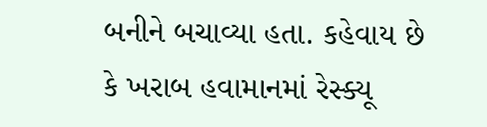બનીને બચાવ્યા હતા. કહેવાય છે કે ખરાબ હવામાનમાં રેસ્ક્યૂ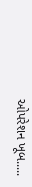ઓપરેશન ખૂબ.....